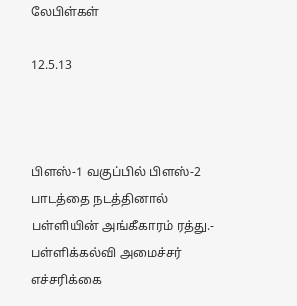லேபிள்கள்

12.5.13



பிளஸ்-1 வகுப்பில் பிளஸ்-2  பாடத்தை நடத்தினால் பள்ளியின் அங்கீகாரம் ரத்து.- பள்ளிக்கல்வி அமைச்சர் எச்சரிக்கை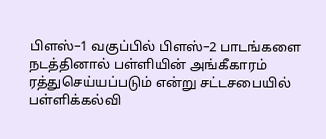பிளஸ்–1 வகுப்பில் பிளஸ்–2 பாடங்களை நடத்தினால் பள்ளியின் அங்கீகாரம் ரத்துசெய்யப்படும் என்று சட்டசபையில் பள்ளிக்கல்வி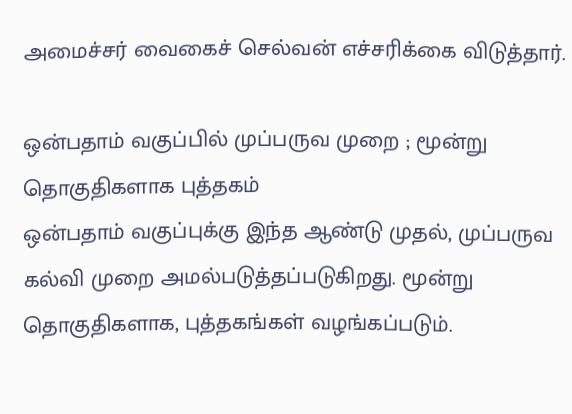அமைச்சர் வைகைச் செல்வன் எச்சரிக்கை விடுத்தார்.

ஒன்பதாம் வகுப்பில் முப்பருவ முறை ; மூன்று தொகுதிகளாக புத்தகம்
ஒன்பதாம் வகுப்புக்கு இந்த ஆண்டு முதல், முப்பருவ கல்வி முறை அமல்படுத்தப்படுகிறது. மூன்று தொகுதிகளாக, புத்தகங்கள் வழங்கப்படும்.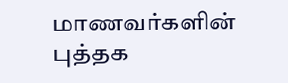மாணவர்களின் புத்தக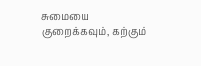சுமையை குறைக்கவும், கற்கும்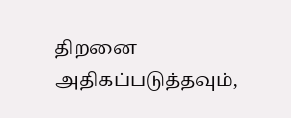திறனை அதிகப்படுத்தவும்,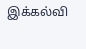இக்கல்வி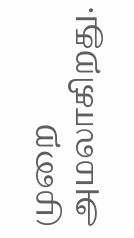முறை அமலாகிறது.